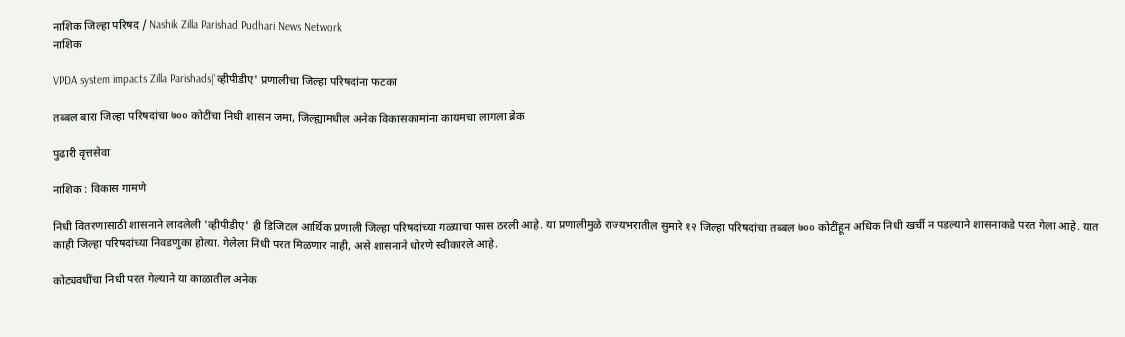नाशिक जिल्हा परिषद / Nashik Zilla Parishad Pudhari News Network
नाशिक

VPDA system impacts Zilla Parishads|'व्हीपीडीए' प्रणालीचा जिल्हा परिषदांना फटका

तब्बल बारा जिल्हा परिषदांचा ७०० कोटींचा निधी शासन जमा, जिल्ह्यामधील अनेक विकासकामांना कायमचा लागला ब्रेक

पुढारी वृत्तसेवा

नाशिक : विकास गामणे

निधी वितरणासाठी शासनाने लादलेली 'व्हीपीडीए' ही डिजिटल आर्थिक प्रणाली जिल्हा परिषदांच्या गळ्याचा फास ठरली आहे. या प्रणालीमुळे राज्यभरातील सुमारे १२ जिल्हा परिषदांचा तब्बल ७०० कोटींहून अधिक निधी खर्ची न पडल्याने शासनाकडे परत गेला आहे. यात काही जिल्हा परिषदांच्या निवडणुका होत्या. गेलेला निधी परत मिळणार नाही, असे शासनाने धोरणे स्वीकारले आहे.

कोट्यवधींचा निधी परत गेल्याने या काळातील अनेक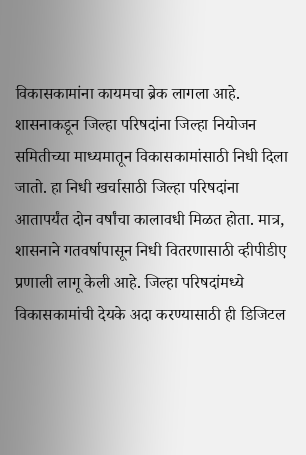विकासकामांना कायमचा ब्रेक लागला आहे. शासनाकडून जिल्हा परिषदांना जिल्हा नियोजन समितीच्या माध्यमातून विकासकामांसाठी निधी दिला जातो. हा निधी खर्चासाठी जिल्हा परिषदांना आतापर्यंत दोन वर्षांचा कालावधी मिळत होता. मात्र, शासनाने गतवर्षापासून निधी वितरणासाठी व्हीपीडीए प्रणाली लागू केली आहे. जिल्हा परिषदांमध्ये विकासकामांची देयके अदा करण्यासाठी ही डिजिटल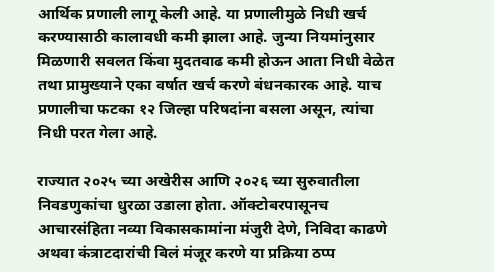आर्थिक प्रणाली लागू केली आहे. या प्रणालीमुळे निधी खर्च करण्यासाठी कालावधी कमी झाला आहे. जुन्या नियमांनुसार मिळणारी सवलत किंवा मुदतवाढ कमी होऊन आता निधी वेळेत तथा प्रामुख्याने एका वर्षात खर्च करणे बंधनकारक आहे. याच प्रणालीचा फटका १२ जिल्हा परिषदांना बसला असून, त्यांचा निधी परत गेला आहे.

राज्यात २०२५ च्या अखेरीस आणि २०२६ च्या सुरुवातीला निवडणुकांचा धुरळा उडाला होता. ऑक्टोबरपासूनच आचारसंहिता नव्या विकासकामांना मंजुरी देणे, निविदा काढणे अथवा कंत्राटदारांची बिलं मंजूर करणे या प्रक्रिया ठप्प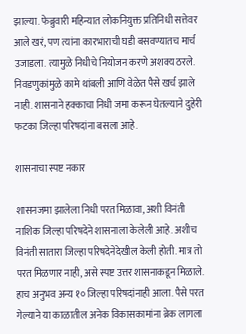झाल्या. फेब्रुवारी महिन्यात लोकनियुक्त प्रतिनिधी सत्तेवर आले खरं, पण त्यांना कारभाराची घडी बसवण्यातच मार्च उजाडला. त्यामुळे निधीचे नियोजन करणे अशक्य ठरले. निवडणुकांमुळे कामे थांबली आणि वेळेत पैसे खर्च झाले नाही. शासनाने हक्काचा निधी जमा करून घेतल्याने दुहेरी फटका जिल्हा परिषदांना बसला आहे.

शासनाचा स्पष्ट नकार

शासनजमा झालेला निधी परत मिळावा, अशी विनंती नाशिक जिल्हा परिषदेने शासनाला केलेली आहे. अशीच विनंती सातारा जिल्हा परिषदेनेदेखील केली होती. मात्र तो परत मिळणार नाही, असे स्पष्ट उत्तर शासनाकडून मिळाले. हाच अनुभव अन्य १० जिल्हा परिषदांनाही आला. पैसे परत गेल्याने या काळातील अनेक विकासकामांना ब्रेक लागला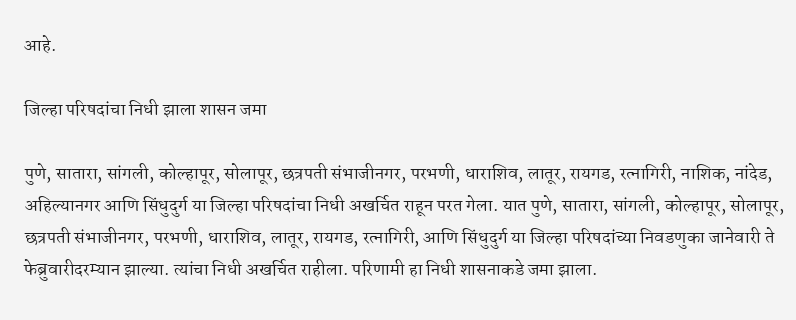आहे.

जिल्हा परिषदांचा निधी झाला शासन जमा

पुणे, सातारा, सांगली, कोल्हापूर, सोलापूर, छत्रपती संभाजीनगर, परभणी, धाराशिव, लातूर, रायगड, रत्नागिरी, नाशिक, नांदेड, अहिल्यानगर आणि सिंधुदुर्ग या जिल्हा परिषदांचा निधी अखर्चित राहून परत गेला. यात पुणे, सातारा, सांगली, कोल्हापूर, सोलापूर, छत्रपती संभाजीनगर, परभणी, धाराशिव, लातूर, रायगड, रत्नागिरी, आणि सिंधुदुर्ग या जिल्हा परिषदांच्या निवडणुका जानेवारी ते फेब्रुवारीदरम्यान झाल्या. त्यांचा निधी अखर्चित राहीला. परिणामी हा निधी शासनाकडे जमा झाला.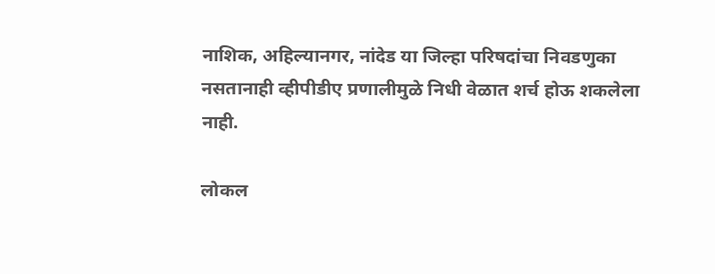नाशिक, अहिल्यानगर, नांदेड या जिल्हा परिषदांचा निवडणुका नसतानाही व्हीपीडीए प्रणालीमुळे निधी वेळात शर्च होऊ शकलेला नाही.

लोकल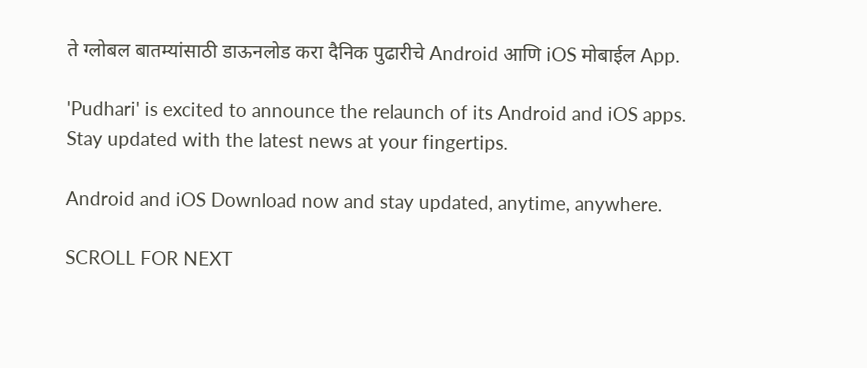ते ग्लोबल बातम्यांसाठी डाऊनलोड करा दैनिक पुढारीचे Android आणि iOS मोबाईल App.

'Pudhari' is excited to announce the relaunch of its Android and iOS apps. Stay updated with the latest news at your fingertips.

Android and iOS Download now and stay updated, anytime, anywhere.

SCROLL FOR NEXT